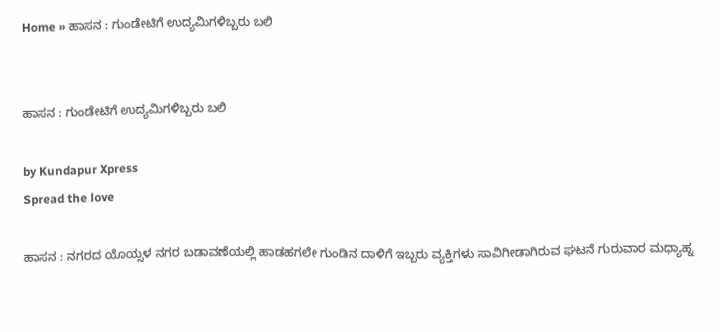Home » ಹಾಸನ : ಗುಂಡೇಟಿಗೆ ಉದ್ಯಮಿಗಳಿಬ್ಬರು ಬಲಿ


ಹಾಸನ : ಗುಂಡೇಟಿಗೆ ಉದ್ಯಮಿಗಳಿಬ್ಬರು ಬಲಿ

by Kundapur Xpress
Spread the love

ಹಾಸನ : ನಗರದ ಯೊಯ್ಸಳ ನಗರ ಬಡಾವಣೆಯಲ್ಲಿ ಹಾಡಹಗಲೇ ಗುಂಡಿನ ದಾಳಿಗೆ ಇಬ್ಬರು ವ್ಯಕ್ತಿಗಳು ಸಾವಿಗೀಡಾಗಿರುವ ಘಟನೆ ಗುರುವಾರ ಮಧ್ಯಾಹ್ನ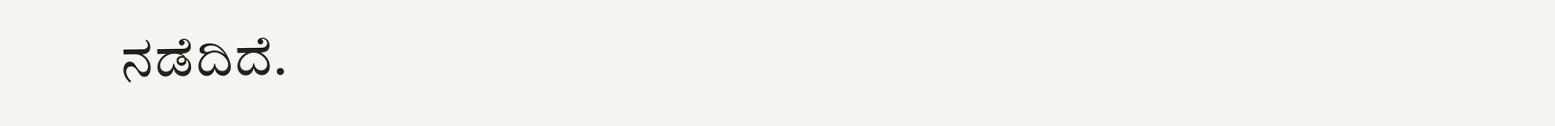ನಡೆದಿದೆ.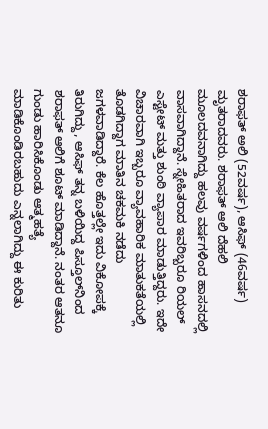ಶರಾಫತ್ ಅಲಿ (52ವರ್ಷ), ಆಸಿಫ್ (46ವರ್ಷ) ಮೃತರಾದವರು. ಶರಾಫತ್ ಆಲಿ ದೆಹಲಿ ಮೂಲದವನಾಗಿದ್ದು ಹಲವು ವರ್ಷಗಳಿಂದ ಹಾಸನದಲ್ಲಿ ವಾಸವಾಗಿದ್ದಾನೆ. ಸ್ನೇಹಿತರಾದ ಇವರಿಬ್ಬರೂ ರಿಯಲ್ ಎಸ್ಟೇಟ್ ಮತ್ತು ಶುಂಠಿ ವ್ಯಾಪಾರ ಮಾಡುತ್ತಿದ್ದರು. ಇದೇ ವಿಚಾರವಾಗಿ ಇಬ್ಬರೂ ವ್ಯಾವಹಾರಿಕ ಮಾತುಕತೆಯಲ್ಲಿ ತೊಡಗಿದ್ದಾಗ ಮಾತಿನ ಚಕಮಕಿ ನಡೆದು ಜಗಳವಾಡಿದ್ದಾರೆ. ಕೆಲ ಹೊತ್ತಲ್ಲೇ ಇದು ವಿಕೋಪಕ್ಕೆ ತಿರುಗಿದ್ದು, ಆಸಿಫ್ ತನ್ನ ಬಳಿಯಿದ್ದ ಪಿಸ್ತೂಲ್‌ನಿಂದ ಶರಾಫತ್ ಆಲಿಗೆ ಶೂಟ್ ಮಾಡಿದ್ದಾನೆ. ನಂತರ ಆತನೂ ಗುಂಡು ಹಾರಿಸಿಕೊಂಡು ಆತ್ಮಹತ್ಯೆ ಮಾಡಿಕೊಂಡಿರಬಹುದು ಎನ್ನಲಾಗಿದ್ದು ಈ ಕುರಿತು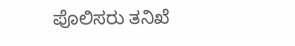ಪೊಲಿಸರು ತನಿಖೆ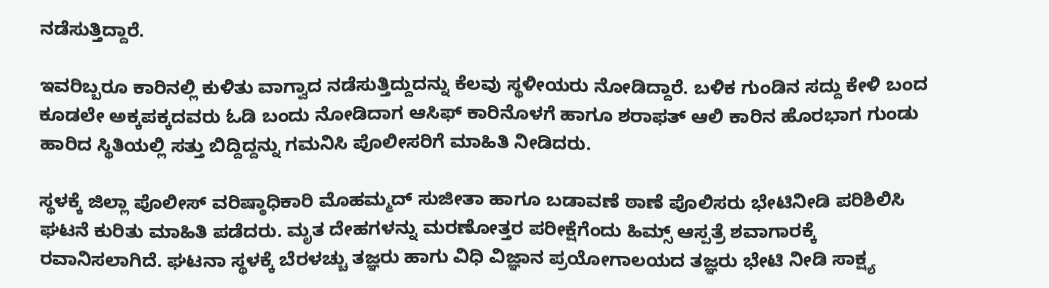ನಡೆಸುತ್ತಿದ್ದಾರೆ.

ಇವರಿಬ್ಬರೂ ಕಾರಿನಲ್ಲಿ ಕುಳಿತು ವಾಗ್ವಾದ ನಡೆಸುತ್ತಿದ್ದುದನ್ನು ಕೆಲವು ಸ್ಥಳೀಯರು ನೋಡಿದ್ದಾರೆ. ಬಳಿಕ ಗುಂಡಿನ ಸದ್ದು ಕೇಳಿ ಬಂದ ಕೂಡಲೇ ಅಕ್ಕಪಕ್ಕದವರು ಓಡಿ ಬಂದು ನೋಡಿದಾಗ ಆಸಿಫ್ ಕಾರಿನೊಳಗೆ ಹಾಗೂ ಶರಾಫತ್ ಆಲಿ ಕಾರಿನ ಹೊರಭಾಗ ಗುಂಡು ಹಾರಿದ ಸ್ಥಿತಿಯಲ್ಲಿ ಸತ್ತು ಬಿದ್ದಿದ್ದನ್ನು ಗಮನಿಸಿ ಪೊಲೀಸರಿಗೆ ಮಾಹಿತಿ ನೀಡಿದರು.

ಸ್ಥಳಕ್ಕೆ ಜಿಲ್ಲಾ ಪೊಲೀಸ್ ವರಿಷ್ಠಾಧಿಕಾರಿ ಮೊಹಮ್ಮದ್ ಸುಜೀತಾ ಹಾಗೂ ಬಡಾವಣೆ ಠಾಣೆ ಪೊಲಿಸರು ಭೇಟಿನೀಡಿ ಪರಿಶಿಲಿಸಿ ಘಟನೆ ಕುರಿತು ಮಾಹಿತಿ ಪಡೆದರು. ಮೃತ ದೇಹಗಳನ್ನು ಮರಣೋತ್ತರ ಪರೀಕ್ಷೆಗೆಂದು ಹಿಮ್ಸ್ ಆಸ್ಪತ್ರೆ ಶವಾಗಾರಕ್ಕೆ ರವಾನಿಸಲಾಗಿದೆ. ಘಟನಾ ಸ್ಥಳಕ್ಕೆ ಬೆರಳಚ್ಚು ತಜ್ಞರು ಹಾಗು ವಿಧಿ ವಿಜ್ಞಾನ ಪ್ರಯೋಗಾಲಯದ ತಜ್ಞರು ಭೇಟಿ ನೀಡಿ ಸಾಕ್ಷ್ಯ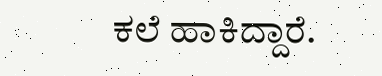ಕಲೆ ಹಾಕಿದ್ದಾರೆ.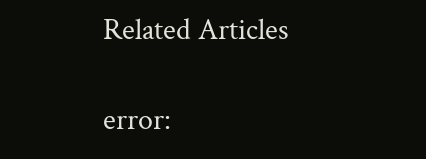Related Articles

error: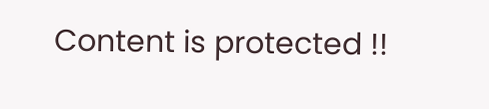Content is protected !!